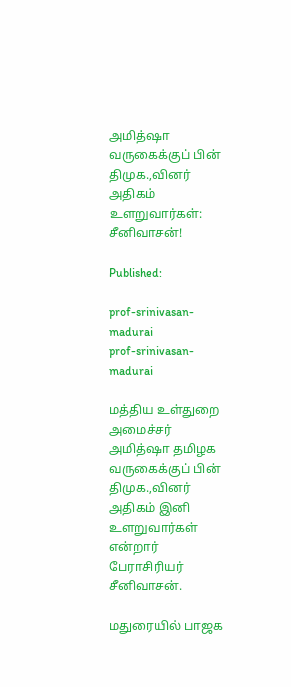அமித்ஷா வருகைக்குப் பின் திமுக.,வினர் அதிகம் உளறுவார்கள்: சீனிவாசன்!

Published:

prof-srinivasan-madurai
prof-srinivasan-madurai

மத்திய உள்துறை அமைச்சர் அமித்ஷா தமிழக வருகைக்குப் பின் திமுக.,வினர் அதிகம் இனி உளறுவார்கள் என்றார் பேராசிரியர் சீனிவாசன்.

மதுரையில் பாஜக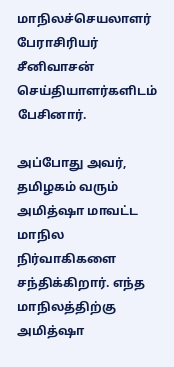மாநிலச்செயலாளர் பேராசிரியர் சீனிவாசன் செய்தியாளர்களிடம் பேசினார்.

அப்போது அவர், தமிழகம் வரும் அமித்ஷா மாவட்ட மாநில நிர்வாகிகளை சந்திக்கிறார். எந்த மாநிலத்திற்கு அமித்ஷா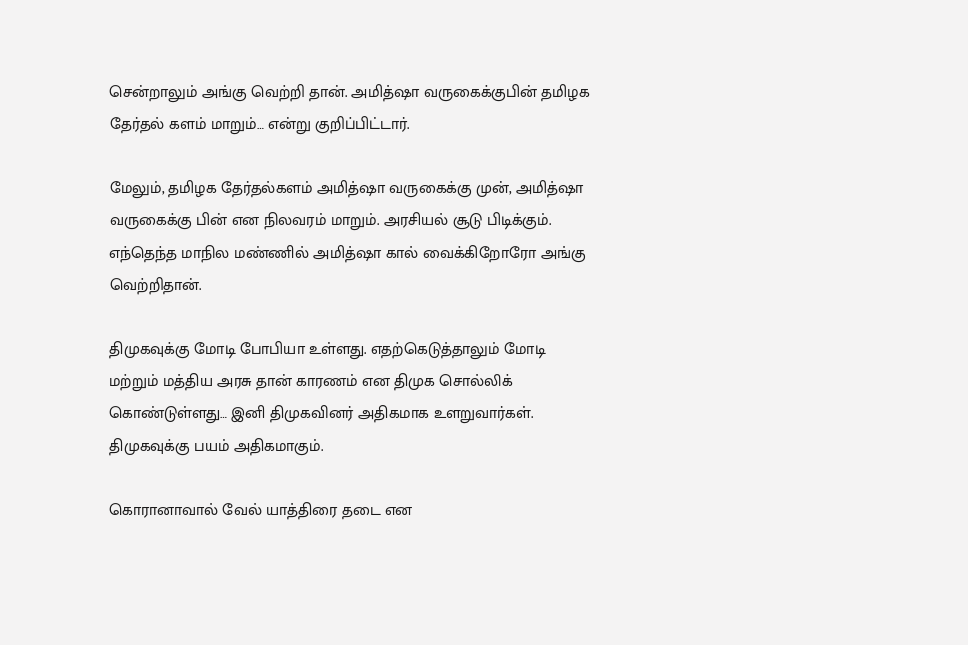சென்றாலும் அங்கு வெற்றி தான். அமித்ஷா வருகைக்குபின் தமிழக தேர்தல் களம் மாறும்… என்று குறிப்பிட்டார்.

மேலும், தமிழக தேர்தல்களம் அமித்ஷா வருகைக்கு முன், அமித்ஷா வருகைக்கு பின் என நிலவரம் மாறும். அரசியல் சூடு பிடிக்கும். எந்தெந்த மாநில மண்ணில் அமித்ஷா கால் வைக்கிறோரோ அங்கு வெற்றிதான்.

திமுகவுக்கு மோடி போபியா உள்ளது. எதற்கெடுத்தாலும் மோடி மற்றும் மத்திய அரசு தான் காரணம் என திமுக சொல்லிக் கொண்டுள்ளது… இனி திமுகவினர் அதிகமாக உளறுவார்கள். திமுகவுக்கு பயம் அதிகமாகும்.

கொரானாவால் வேல் யாத்திரை தடை என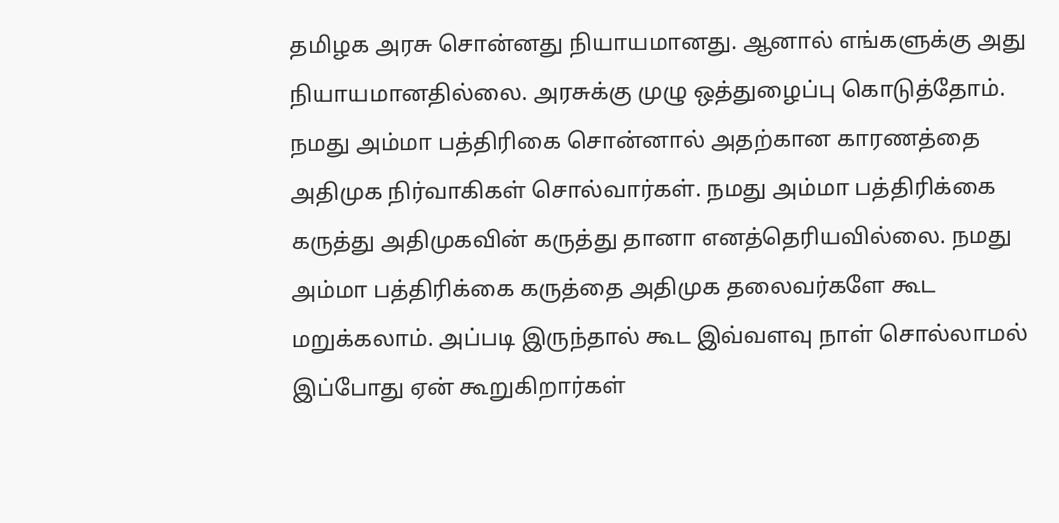தமிழக அரசு சொன்னது நியாயமானது. ஆனால் எங்களுக்கு அது நியாயமானதில்லை. அரசுக்கு முழு ஒத்துழைப்பு கொடுத்தோம். நமது அம்மா பத்திரிகை சொன்னால் அதற்கான காரணத்தை அதிமுக நிர்வாகிகள் சொல்வார்கள். நமது அம்மா பத்திரிக்கை கருத்து அதிமுகவின் கருத்து தானா எனத்தெரியவில்லை. நமது அம்மா பத்திரிக்கை கருத்தை அதிமுக தலைவர்களே கூட மறுக்கலாம். அப்படி இருந்தால் கூட இவ்வளவு நாள் சொல்லாமல் இப்போது ஏன் கூறுகிறார்கள்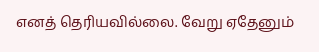எனத் தெரியவில்லை. வேறு ஏதேனும்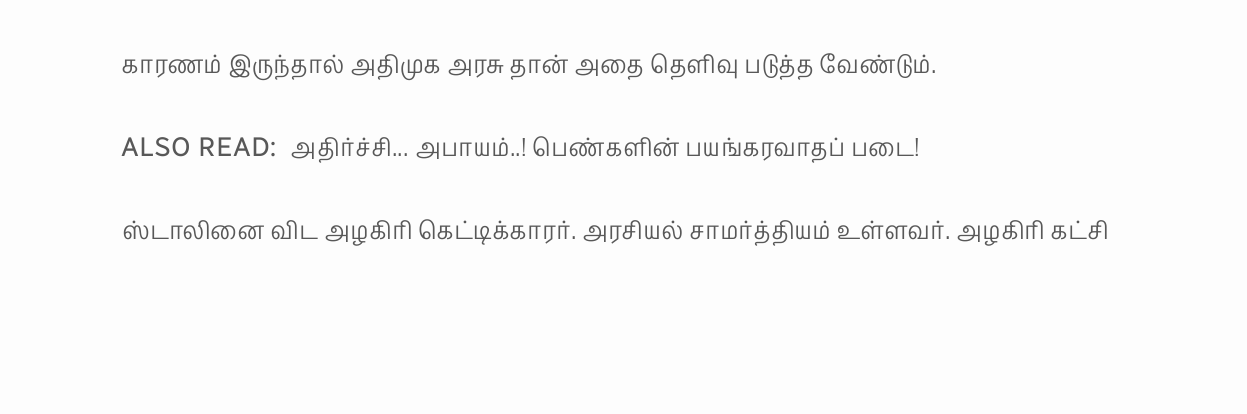காரணம் இருந்தால் அதிமுக அரசு தான் அதை தெளிவு படுத்த வேண்டும்.

ALSO READ:  அதிர்ச்சி... அபாயம்..! பெண்களின் பயங்கரவாதப் படை!

ஸ்டாலினை விட அழகிரி கெட்டிக்காரர். அரசியல் சாமர்த்தியம் உள்ளவர். அழகிரி கட்சி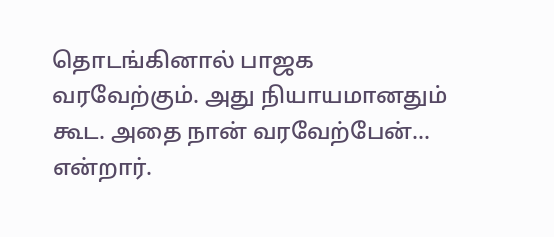தொடங்கினால் பாஜக வரவேற்கும். அது நியாயமானதும் கூட. அதை நான் வரவேற்பேன்… என்றார்.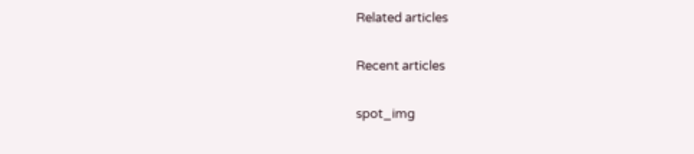Related articles

Recent articles

spot_img